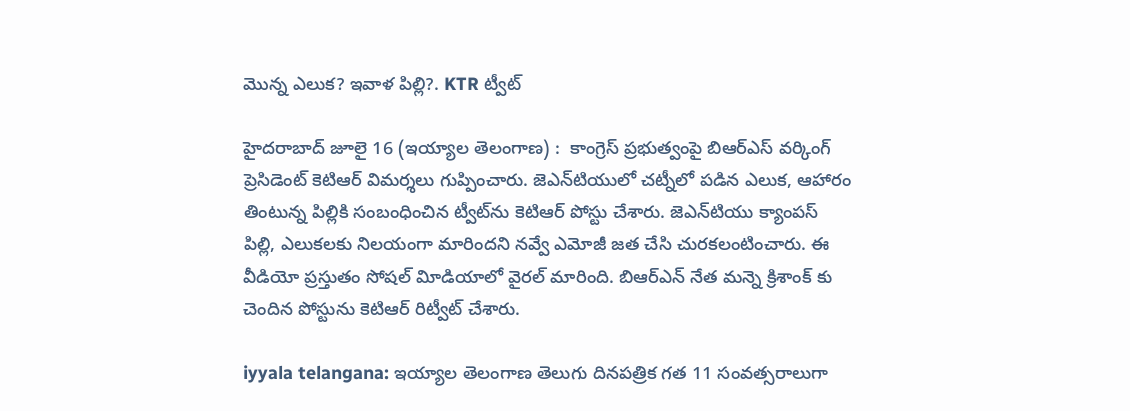మొన్న ఎలుక? ఇవాళ పిల్లి?. KTR ట్వీట్‌

హైదరాబాద్‌ జూలై 16 (ఇయ్యాల తెలంగాణ) :  కాంగ్రెస్‌ ప్రభుత్వంపై బిఆర్‌ఎస్‌ వర్కింగ్‌ ప్రెసిడెంట్‌ కెటిఆర్‌ విమర్శలు గుప్పించారు. జెఎన్‌టియులో చట్నీలో పడిన ఎలుక, ఆహారం తింటున్న పిల్లికి సంబంధించిన ట్వీట్‌ను కెటిఆర్‌ పోస్టు చేశారు. జెఎన్‌టియు క్యాంపస్‌ పిల్లి, ఎలుకలకు నిలయంగా మారిందని నవ్వే ఎమోజీ జత చేసి చురకలంటించారు. ఈ వీడియో ప్రస్తుతం సోషల్‌ విూడియాలో వైరల్‌ మారింది. బిఆర్‌ఎన్‌ నేత మన్నె క్రిశాంక్‌ కు చెందిన పోస్టును కెటిఆర్‌ రిట్వీట్‌ చేశారు.

iyyala telangana: ఇయ్యాల తెలంగాణ తెలుగు దినపత్రిక గత 11 సంవత్సరాలుగా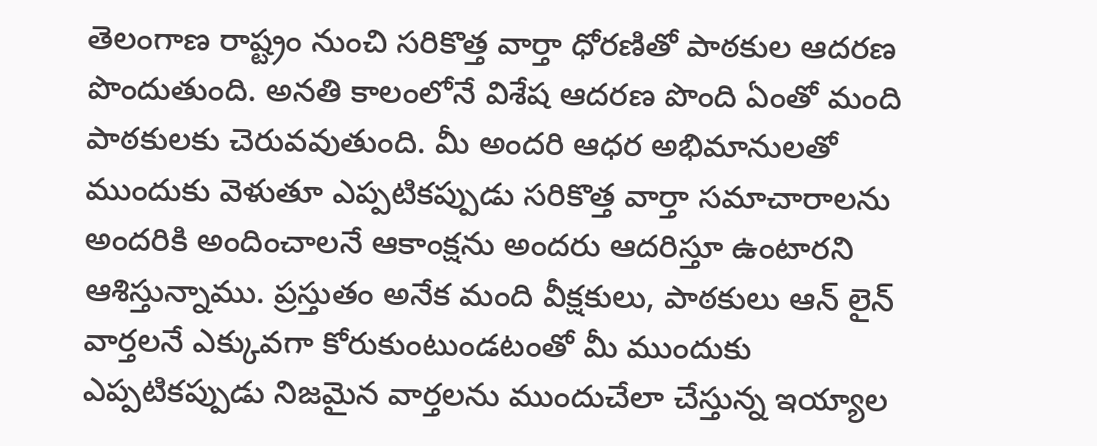తెలంగాణ రాష్ట్రం నుంచి సరికొత్త వార్తా ధోరణితో పాఠకుల ఆదరణ పొందుతుంది. అనతి కాలంలోనే విశేష ఆదరణ పొంది ఏంతో మంది పాఠకులకు చెరువవుతుంది. మీ అందరి ఆధర అభిమానులతో ముందుకు వెళుతూ ఎప్పటికప్పుడు సరికొత్త వార్తా సమాచారాలను అందరికి అందించాలనే ఆకాంక్షను అందరు ఆదరిస్తూ ఉంటారని ఆశిస్తున్నాము. ప్రస్తుతం అనేక మంది వీక్షకులు, పాఠకులు ఆన్ లైన్ వార్తలనే ఎక్కువగా కోరుకుంటుండటంతో మీ ముందుకు ఎప్పటికప్పుడు నిజమైన వార్తలను ముందుచేలా చేస్తున్న ఇయ్యాల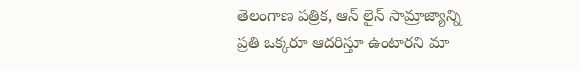తెలంగాణ పత్రిక, ఆన్ లైన్ సామ్రాజ్యాన్ని ప్రతి ఒక్కరూ ఆదరిస్తూ ఉంటారని మా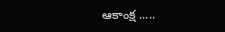ఆకాంక్ష .....